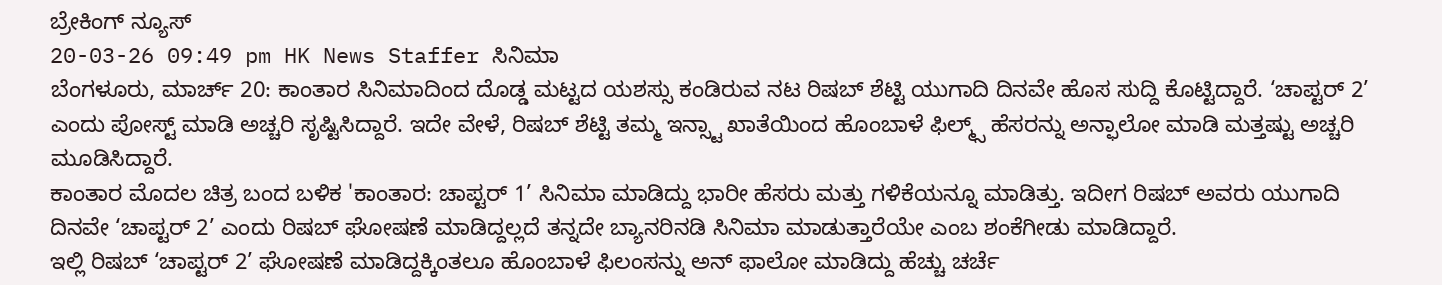ಬ್ರೇಕಿಂಗ್ ನ್ಯೂಸ್
20-03-26 09:49 pm HK News Staffer ಸಿನಿಮಾ
ಬೆಂಗಳೂರು, ಮಾರ್ಚ್ 20: ಕಾಂತಾರ ಸಿನಿಮಾದಿಂದ ದೊಡ್ಡ ಮಟ್ಟದ ಯಶಸ್ಸು ಕಂಡಿರುವ ನಟ ರಿಷಬ್ ಶೆಟ್ಟಿ ಯುಗಾದಿ ದಿನವೇ ಹೊಸ ಸುದ್ದಿ ಕೊಟ್ಟಿದ್ದಾರೆ. ‘ಚಾಪ್ಟರ್ 2’ ಎಂದು ಪೋಸ್ಟ್ ಮಾಡಿ ಅಚ್ಚರಿ ಸೃಷ್ಟಿಸಿದ್ದಾರೆ. ಇದೇ ವೇಳೆ, ರಿಷಬ್ ಶೆಟ್ಟಿ ತಮ್ಮ ಇನ್ಸ್ಟಾ ಖಾತೆಯಿಂದ ಹೊಂಬಾಳೆ ಫಿಲ್ಮ್ಸ್ ಹೆಸರನ್ನು ಅನ್ಫಾಲೋ ಮಾಡಿ ಮತ್ತಷ್ಟು ಅಚ್ಚರಿ ಮೂಡಿಸಿದ್ದಾರೆ.
ಕಾಂತಾರ ಮೊದಲ ಚಿತ್ರ ಬಂದ ಬಳಿಕ 'ಕಾಂತಾರ: ಚಾಪ್ಟರ್ 1’ ಸಿನಿಮಾ ಮಾಡಿದ್ದು ಭಾರೀ ಹೆಸರು ಮತ್ತು ಗಳಿಕೆಯನ್ನೂ ಮಾಡಿತ್ತು. ಇದೀಗ ರಿಷಬ್ ಅವರು ಯುಗಾದಿ ದಿನವೇ ‘ಚಾಪ್ಟರ್ 2’ ಎಂದು ರಿಷಬ್ ಘೋಷಣೆ ಮಾಡಿದ್ದಲ್ಲದೆ ತನ್ನದೇ ಬ್ಯಾನರಿನಡಿ ಸಿನಿಮಾ ಮಾಡುತ್ತಾರೆಯೇ ಎಂಬ ಶಂಕೆಗೀಡು ಮಾಡಿದ್ದಾರೆ.
ಇಲ್ಲಿ ರಿಷಬ್ ‘ಚಾಪ್ಟರ್ 2’ ಘೋಷಣೆ ಮಾಡಿದ್ದಕ್ಕಿಂತಲೂ ಹೊಂಬಾಳೆ ಫಿಲಂಸನ್ನು ಅನ್ ಫಾಲೋ ಮಾಡಿದ್ದು ಹೆಚ್ಚು ಚರ್ಚೆ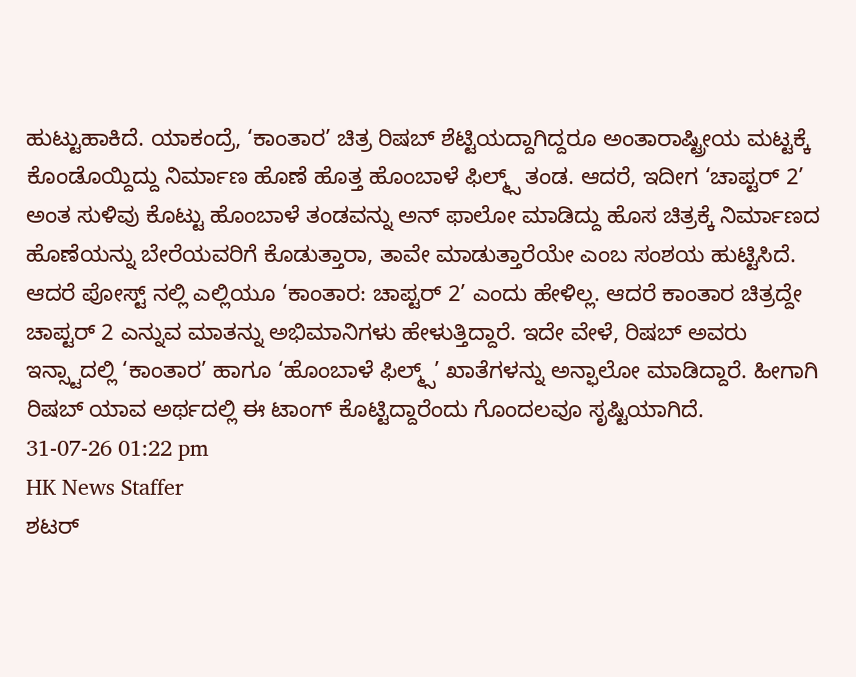ಹುಟ್ಟುಹಾಕಿದೆ. ಯಾಕಂದ್ರೆ, ‘ಕಾಂತಾರ’ ಚಿತ್ರ ರಿಷಬ್ ಶೆಟ್ಟಿಯದ್ದಾಗಿದ್ದರೂ ಅಂತಾರಾಷ್ಟ್ರೀಯ ಮಟ್ಟಕ್ಕೆ ಕೊಂಡೊಯ್ದಿದ್ದು ನಿರ್ಮಾಣ ಹೊಣೆ ಹೊತ್ತ ಹೊಂಬಾಳೆ ಫಿಲ್ಮ್ಸ್ ತಂಡ. ಆದರೆ, ಇದೀಗ ‘ಚಾಪ್ಟರ್ 2’ ಅಂತ ಸುಳಿವು ಕೊಟ್ಟು ಹೊಂಬಾಳೆ ತಂಡವನ್ನು ಅನ್ ಫಾಲೋ ಮಾಡಿದ್ದು ಹೊಸ ಚಿತ್ರಕ್ಕೆ ನಿರ್ಮಾಣದ ಹೊಣೆಯನ್ನು ಬೇರೆಯವರಿಗೆ ಕೊಡುತ್ತಾರಾ, ತಾವೇ ಮಾಡುತ್ತಾರೆಯೇ ಎಂಬ ಸಂಶಯ ಹುಟ್ಟಿಸಿದೆ.
ಆದರೆ ಪೋಸ್ಟ್ ನಲ್ಲಿ ಎಲ್ಲಿಯೂ ‘ಕಾಂತಾರ: ಚಾಪ್ಟರ್ 2’ ಎಂದು ಹೇಳಿಲ್ಲ. ಆದರೆ ಕಾಂತಾರ ಚಿತ್ರದ್ದೇ ಚಾಪ್ಟರ್ 2 ಎನ್ನುವ ಮಾತನ್ನು ಅಭಿಮಾನಿಗಳು ಹೇಳುತ್ತಿದ್ದಾರೆ. ಇದೇ ವೇಳೆ, ರಿಷಬ್ ಅವರು ಇನ್ಸ್ಟಾದಲ್ಲಿ ‘ಕಾಂತಾರ’ ಹಾಗೂ ‘ಹೊಂಬಾಳೆ ಫಿಲ್ಮ್ಸ್’ ಖಾತೆಗಳನ್ನು ಅನ್ಫಾಲೋ ಮಾಡಿದ್ದಾರೆ. ಹೀಗಾಗಿ ರಿಷಬ್ ಯಾವ ಅರ್ಥದಲ್ಲಿ ಈ ಟಾಂಗ್ ಕೊಟ್ಟಿದ್ದಾರೆಂದು ಗೊಂದಲವೂ ಸೃಷ್ಟಿಯಾಗಿದೆ.
31-07-26 01:22 pm
HK News Staffer
ಶಟರ್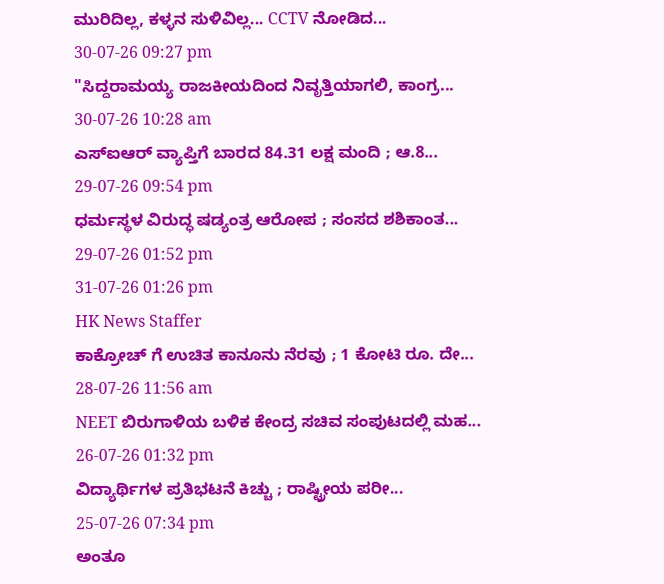ಮುರಿದಿಲ್ಲ, ಕಳ್ಳನ ಸುಳಿವಿಲ್ಲ... CCTV ನೋಡಿದ...
30-07-26 09:27 pm
"ಸಿದ್ದರಾಮಯ್ಯ ರಾಜಕೀಯದಿಂದ ನಿವೃತ್ತಿಯಾಗಲಿ, ಕಾಂಗ್ರ...
30-07-26 10:28 am
ಎಸ್ಐಆರ್ ವ್ಯಾಪ್ತಿಗೆ ಬಾರದ 84.31 ಲಕ್ಷ ಮಂದಿ ; ಆ.8...
29-07-26 09:54 pm
ಧರ್ಮಸ್ಥಳ ವಿರುದ್ಧ ಷಡ್ಯಂತ್ರ ಆರೋಪ ; ಸಂಸದ ಶಶಿಕಾಂತ...
29-07-26 01:52 pm
31-07-26 01:26 pm
HK News Staffer
ಕಾಕ್ರೋಚ್ ಗೆ ಉಚಿತ ಕಾನೂನು ನೆರವು ; 1 ಕೋಟಿ ರೂ. ದೇ...
28-07-26 11:56 am
NEET ಬಿರುಗಾಳಿಯ ಬಳಿಕ ಕೇಂದ್ರ ಸಚಿವ ಸಂಪುಟದಲ್ಲಿ ಮಹ...
26-07-26 01:32 pm
ವಿದ್ಯಾರ್ಥಿಗಳ ಪ್ರತಿಭಟನೆ ಕಿಚ್ಚು ; ರಾಷ್ಟ್ರೀಯ ಪರೀ...
25-07-26 07:34 pm
ಅಂತೂ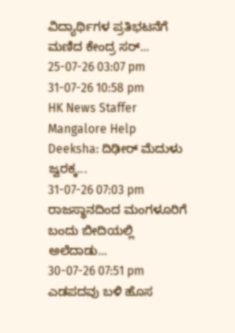ವಿದ್ಯಾರ್ಥಿಗಳ ಪ್ರತಿಭಟನೆಗೆ ಮಣಿದ ಕೇಂದ್ರ ಸರ್...
25-07-26 03:07 pm
31-07-26 10:58 pm
HK News Staffer
Mangalore Help Deeksha: ದಿಢೀರ್ ಮೆದುಳು ಜ್ವರಕ್ಕ...
31-07-26 07:03 pm
ರಾಜಸ್ಥಾನದಿಂದ ಮಂಗಳೂರಿಗೆ ಬಂದು ಬೀದಿಯಲ್ಲಿ ಅಲೆದಾಡು...
30-07-26 07:51 pm
ಎಡಪದವು ಬಳಿ ಹೊಸ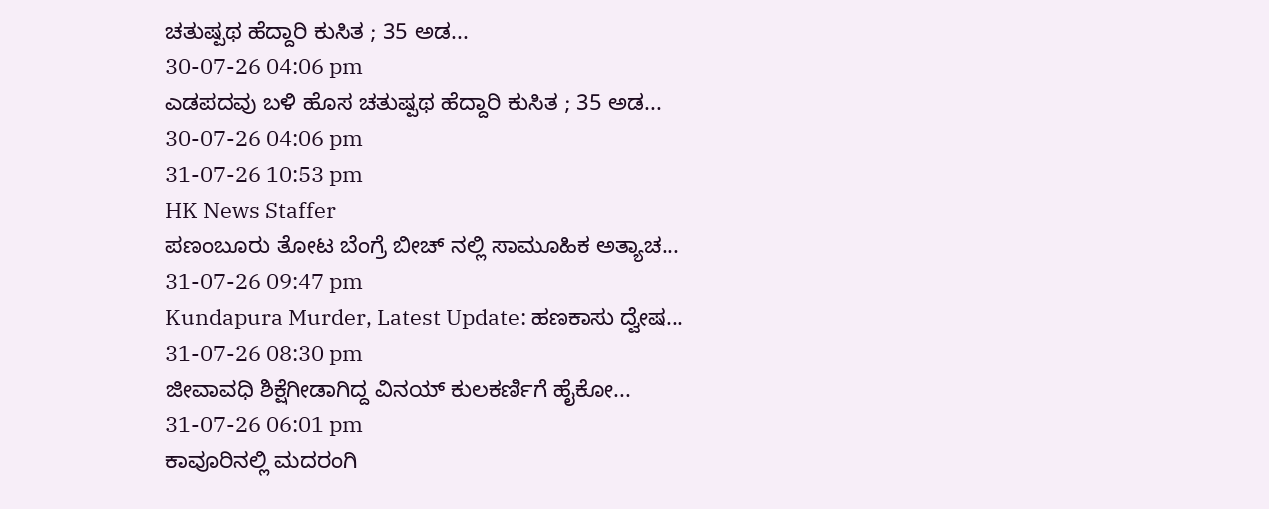ಚತುಷ್ಪಥ ಹೆದ್ದಾರಿ ಕುಸಿತ ; 35 ಅಡ...
30-07-26 04:06 pm
ಎಡಪದವು ಬಳಿ ಹೊಸ ಚತುಷ್ಪಥ ಹೆದ್ದಾರಿ ಕುಸಿತ ; 35 ಅಡ...
30-07-26 04:06 pm
31-07-26 10:53 pm
HK News Staffer
ಪಣಂಬೂರು ತೋಟ ಬೆಂಗ್ರೆ ಬೀಚ್ ನಲ್ಲಿ ಸಾಮೂಹಿಕ ಅತ್ಯಾಚ...
31-07-26 09:47 pm
Kundapura Murder, Latest Update: ಹಣಕಾಸು ದ್ವೇಷ...
31-07-26 08:30 pm
ಜೀವಾವಧಿ ಶಿಕ್ಷೆಗೀಡಾಗಿದ್ದ ವಿನಯ್ ಕುಲಕರ್ಣಿಗೆ ಹೈಕೋ...
31-07-26 06:01 pm
ಕಾವೂರಿನಲ್ಲಿ ಮದರಂಗಿ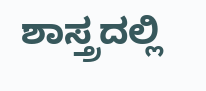ಶಾಸ್ತ್ರದಲ್ಲಿ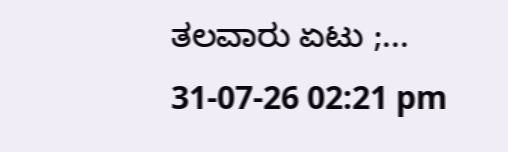ತಲವಾರು ಏಟು ;...
31-07-26 02:21 pm